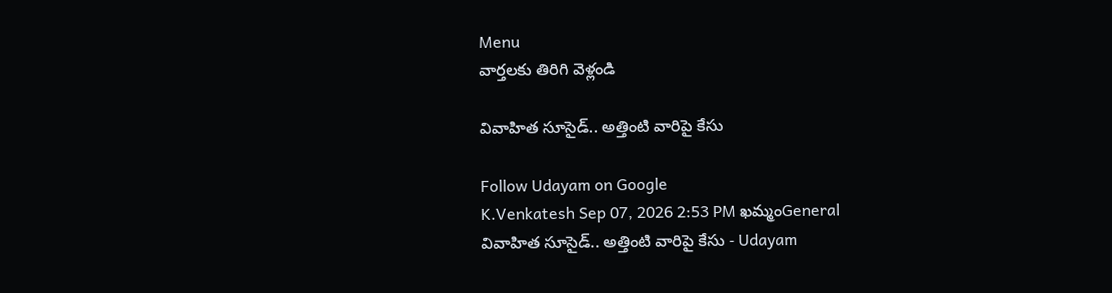Menu
వార్తలకు తిరిగి వెళ్లండి

వివాహిత సూసైడ్.. అత్తింటి వారిపై కేసు

Follow Udayam on Google
K.Venkatesh Sep 07, 2026 2:53 PM ఖమ్మంGeneral
వివాహిత సూసైడ్.. అత్తింటి వారిపై కేసు - Udayam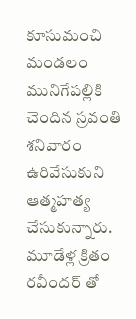కూసుమంచి మండలం మునిగేపల్లికి చెందిన స్రవంతి శనివారం ఉరివేసుకుని ఆత్మహత్య చేసుకున్నారు. మూడేళ్ల క్రితం రవీందర్ తో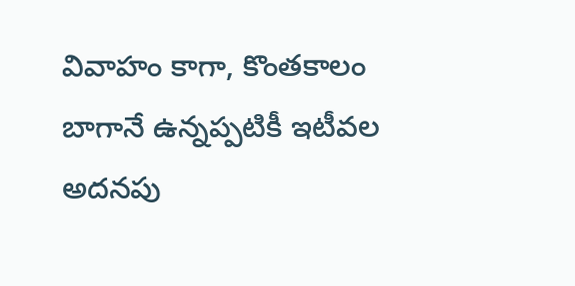వివాహం కాగా, కొంతకాలం బాగానే ఉన్నప్పటికీ ఇటీవల అదనపు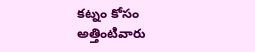కట్నం కోసం అత్తింటివారు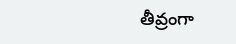తీవ్రంగా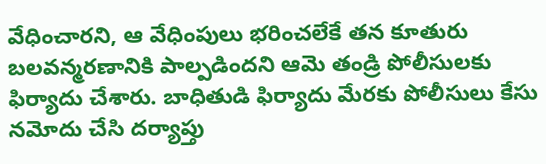వేధించారని, ఆ వేధింపులు భరించలేకే తన కూతురు బలవన్మరణానికి పాల్పడిందని ఆమె తండ్రి పోలీసులకు ఫిర్యాదు చేశారు. బాధితుడి ఫిర్యాదు మేరకు పోలీసులు కేసు నమోదు చేసి దర్యాప్తు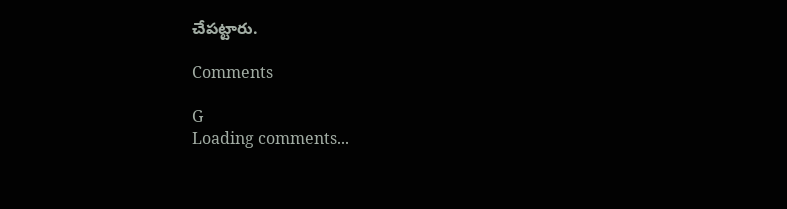చేపట్టారు.

Comments

G
Loading comments...